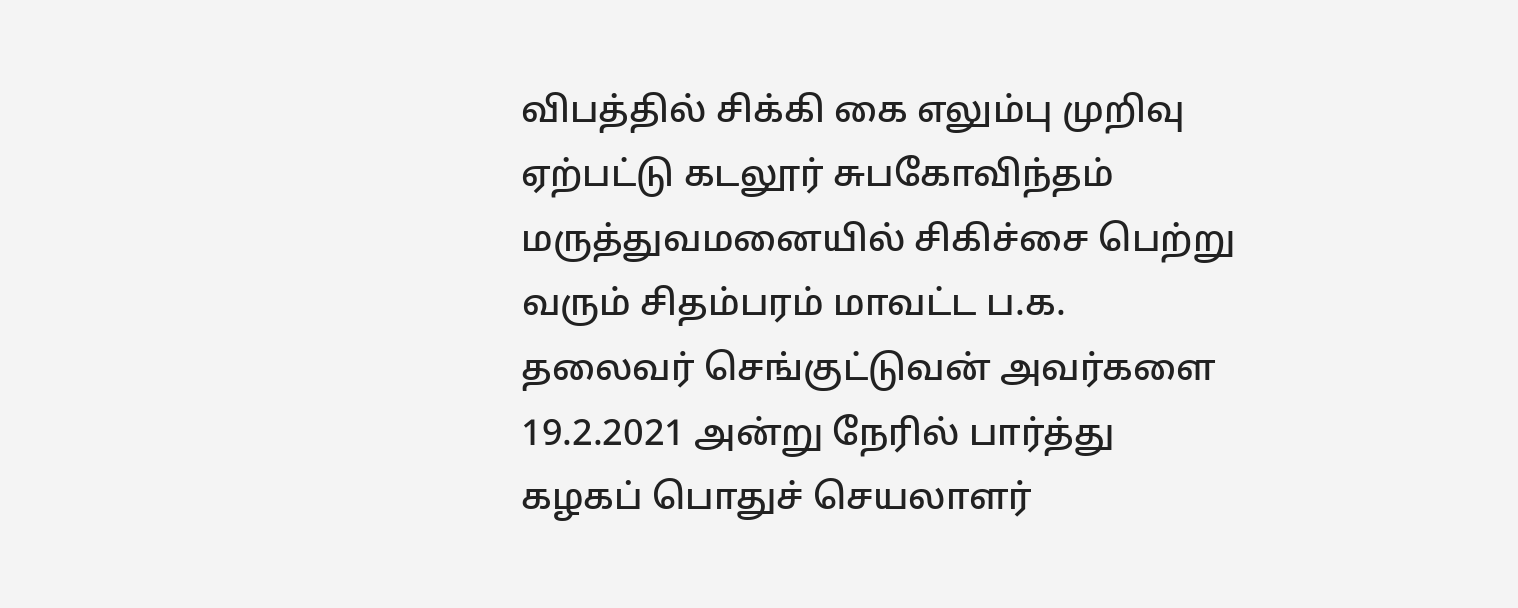விபத்தில் சிக்கி கை எலும்பு முறிவு ஏற்பட்டு கடலூர் சுபகோவிந்தம் மருத்துவமனையில் சிகிச்சை பெற்று வரும் சிதம்பரம் மாவட்ட ப.க. தலைவர் செங்குட்டுவன் அவர்களை 19.2.2021 அன்று நேரில் பார்த்து கழகப் பொதுச் செயலாளர்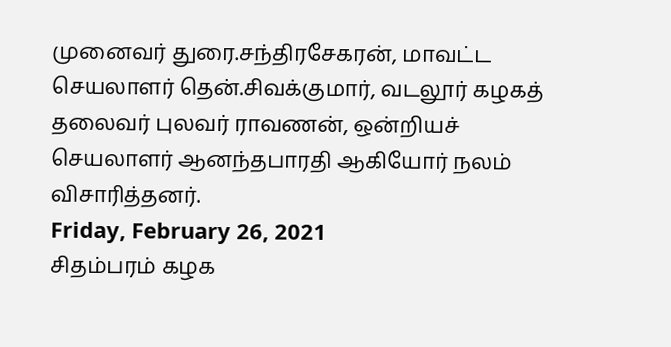முனைவர் துரை.சந்திரசேகரன், மாவட்ட செயலாளர் தென்.சிவக்குமார், வடலூர் கழகத் தலைவர் புலவர் ராவணன், ஒன்றியச் செயலாளர் ஆனந்தபாரதி ஆகியோர் நலம் விசாரித்தனர்.
Friday, February 26, 2021
சிதம்பரம் கழக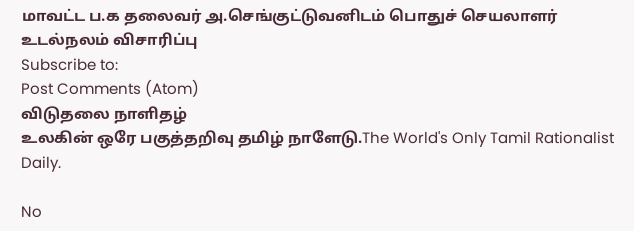மாவட்ட ப.க தலைவர் அ.செங்குட்டுவனிடம் பொதுச் செயலாளர் உடல்நலம் விசாரிப்பு
Subscribe to:
Post Comments (Atom)
விடுதலை நாளிதழ்
உலகின் ஒரே பகுத்தறிவு தமிழ் நாளேடு.The World's Only Tamil Rationalist Daily.

No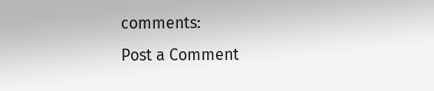comments:
Post a Comment